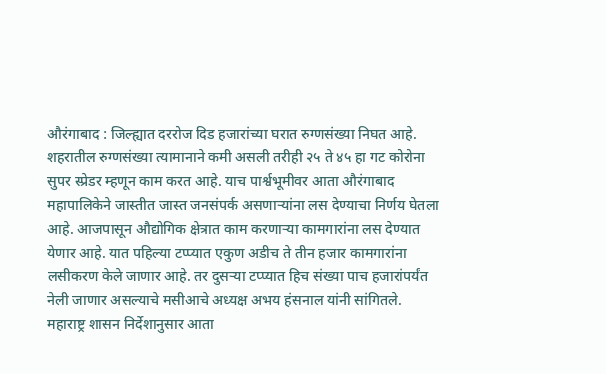औरंगाबाद : जिल्ह्यात दररोज दिड हजारांच्या घरात रुग्णसंख्या निघत आहे. शहरातील रुग्णसंख्या त्यामानाने कमी असली तरीही २५ ते ४५ हा गट कोरोना सुपर स्प्रेडर म्हणून काम करत आहे. याच पार्श्वभूमीवर आता औरंगाबाद महापालिकेने जास्तीत जास्त जनसंपर्क असणाऱ्यांना लस देण्याचा निर्णय घेतला आहे. आजपासून औद्योगिक क्षेत्रात काम करणाऱ्या कामगारांना लस देण्यात येणार आहे. यात पहिल्या टप्प्यात एकुण अडीच ते तीन हजार कामगारांना लसीकरण केले जाणार आहे. तर दुसऱ्या टप्प्यात हिच संख्या पाच हजारांपर्यंत नेली जाणार असल्याचे मसीआचे अध्यक्ष अभय हंसनाल यांनी सांगितले.
महाराष्ट्र शासन निर्देशानुसार आता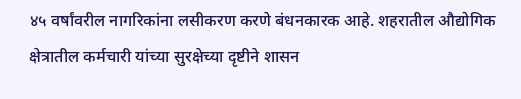४५ वर्षांवरील नागरिकांना लसीकरण करणे बंधनकारक आहे. शहरातील औद्योगिक क्षेत्रातील कर्मचारी यांच्या सुरक्षेच्या दृष्टीने शासन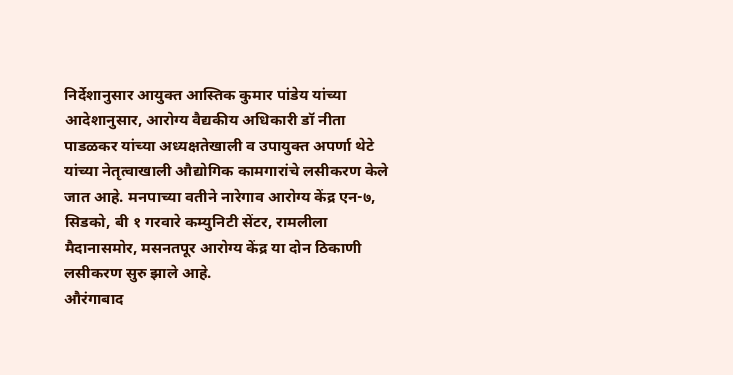निर्देशानुसार आयुक्त आस्तिक कुमार पांडेय यांच्या आदेशानुसार, आरोग्य वैद्यकीय अधिकारी डॉ नीता पाडळकर यांच्या अध्यक्षतेखाली व उपायुक्त अपर्णा थेटे यांच्या नेतृत्वाखाली औद्योगिक कामगारांचे लसीकरण केले जात आहे. मनपाच्या वतीने नारेगाव आरोग्य केंद्र एन-७, सिडको, बी १ गरवारे कम्युनिटी सेंटर, रामलीला मैदानासमोर, मसनतपूर आरोग्य केंद्र या दोन ठिकाणी लसीकरण सुरु झाले आहे.
औरंगाबाद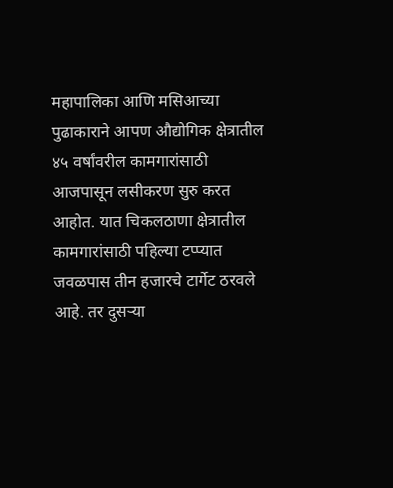महापालिका आणि मसिआच्या पुढाकाराने आपण औद्योगिक क्षेत्रातील ४५ वर्षांवरील कामगारांसाठी आजपासून लसीकरण सुरु करत आहोत. यात चिकलठाणा क्षेत्रातील कामगारांसाठी पहिल्या टप्प्यात जवळपास तीन हजारचे टार्गेट ठरवले आहे. तर दुसऱ्या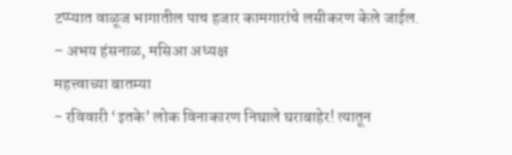टप्प्यात वाळूज भागातील पाच हजार कामगारांचे लसीकरण केले जाईल.
– अभय हंसनाळ, मसिआ अध्यक्ष
महत्त्वाच्या बातम्या
- रविवारी ‘इतके’ लोक विनाकारण निघाले घराबाहेर! त्यातून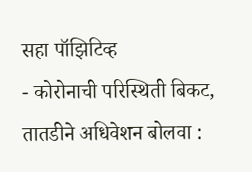सहा पॉझिटिव्ह
- कोरोनाची परिस्थिती बिकट, तातडीने अधिवेशन बोलवा :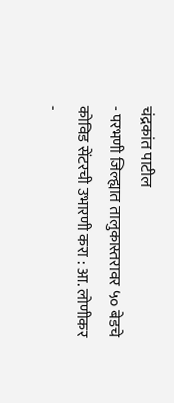चंद्रकांत पाटील
- परभणी जिल्ह्यात तालुकास्तरावर ५० बेडचे कोविड सेंटरची उभारणी करा : आ. लोणीकर
-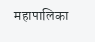महापालिका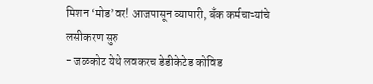मिशन ‘मोड’वर! आजपासून व्यापारी, बँक कर्मचाऱ्यांचे लसीकरण सुरु
- जळकोट येथे लवकरच डेडीकेटेड कोविड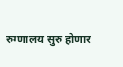रुग्णालय सुरु होणार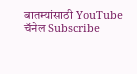बातम्यांसाठी YouTube चॅनेल Subscribe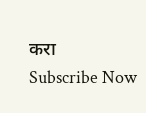करा
Subscribe Now